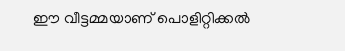ഈ വീട്ടമ്മയാണ് പൊളിറ്റിക്കല്‍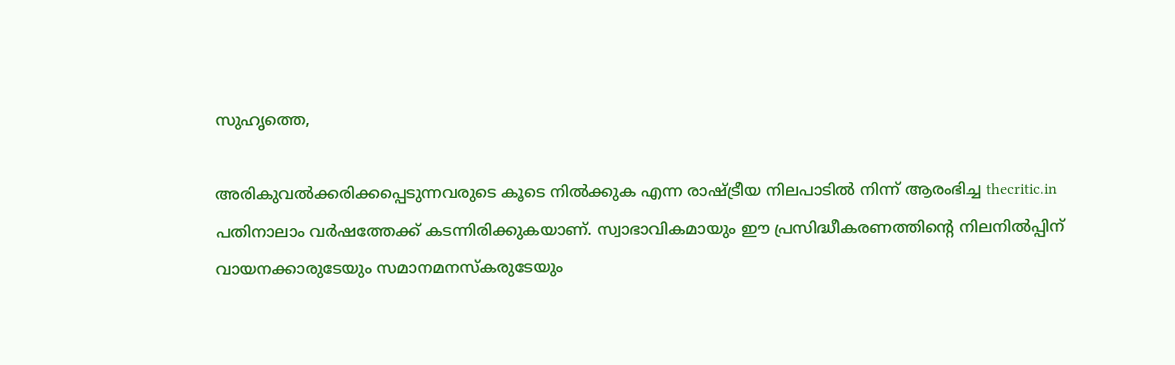സുഹൃത്തെ,

അരികുവല്‍ക്കരിക്കപ്പെടുന്നവരുടെ കൂടെ നില്‍ക്കുക എന്ന രാഷ്ട്രീയ നിലപാടില്‍ നിന്ന് ആരംഭിച്ച thecritic.in പതിനാലാം വര്‍ഷത്തേക്ക് കടന്നിരിക്കുകയാണ്. സ്വാഭാവികമായും ഈ പ്രസിദ്ധീകരണത്തിന്റെ നിലനില്‍പ്പിന് വായനക്കാരുടേയും സമാനമനസ്‌കരുടേയും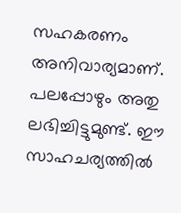സഹകരണം അനിവാര്യമാണ്. പലപ്പോഴും അതു ലഭിച്ചിട്ടുമുണ്ട്. ഈ സാഹചര്യത്തില്‍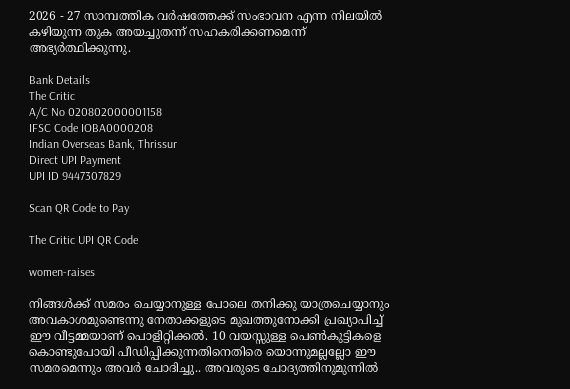2026 - 27 സാമ്പത്തിക വര്‍ഷത്തേക്ക് സംഭാവന എന്ന നിലയില്‍ കഴിയുന്ന തുക അയച്ചുതന്ന് സഹകരിക്കണമെന്ന് അഭ്യര്‍ത്ഥിക്കുന്നു.

Bank Details
The Critic
A/C No 020802000001158
IFSC Code IOBA0000208
Indian Overseas Bank, Thrissur
Direct UPI Payment
UPI ID 9447307829

Scan QR Code to Pay

The Critic UPI QR Code

women-raises

നിങ്ങള്‍ക്ക് സമരം ചെയ്യാനുള്ള പോലെ തനിക്കു യാത്രചെയ്യാനും അവകാശമുണ്ടെന്നു നേതാക്കളുടെ മുഖത്തുനോക്കി പ്രഖ്യാപിച്ച് ഈ വീട്ടമ്മയാണ് പൊളിറ്റിക്കല്‍. 10 വയസ്സുള്ള പെണ്‍കുട്ടികളെ കൊണ്ടുപോയി പീഡിപ്പിക്കുന്നതിനെതിരെ യൊന്നുമല്ലല്ലോ ഈ സമരമെന്നും അവര്‍ ചോദിച്ചു.. അവരുടെ ചോദ്യത്തിനുമുന്നില്‍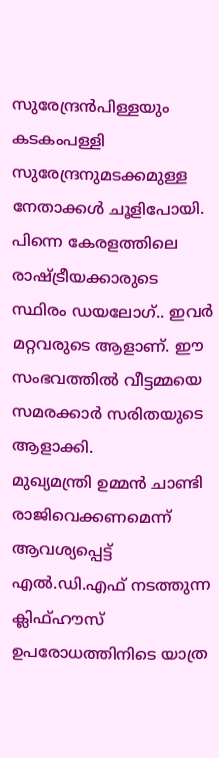സുരേന്ദ്രന്‍പിള്ളയും കടകംപള്ളി സുരേന്ദ്രനുമടക്കമുള്ള നേതാക്കള്‍ ചൂളിപോയി. പിന്നെ കേരളത്തിലെ രാഷ്ട്രീയക്കാരുടെ സ്ഥിരം ഡയലോഗ്.. ഇവര്‍ മറ്റവരുടെ ആളാണ്. ഈ സംഭവത്തില്‍ വീട്ടമ്മയെ സമരക്കാര്‍ സരിതയുടെ ആളാക്കി.
മുഖ്യമന്ത്രി ഉമ്മന്‍ ചാണ്ടി രാജിവെക്കണമെന്ന് ആവശ്യപ്പെട്ട് എല്‍.ഡി.എഫ് നടത്തുന്ന ക്ലിഫ്ഹൗസ് ഉപരോധത്തിനിടെ യാത്ര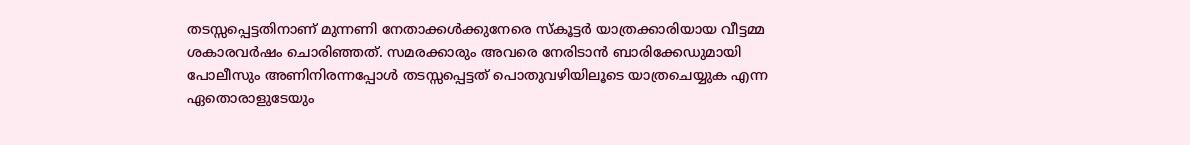തടസ്സപ്പെട്ടതിനാണ് മുന്നണി നേതാക്കള്‍ക്കുനേരെ സ്‌കൂട്ടര്‍ യാത്രക്കാരിയായ വീട്ടമ്മ ശകാരവര്‍ഷം ചൊരിഞ്ഞത്. സമരക്കാരും അവരെ നേരിടാന്‍ ബാരിക്കേഡുമായി പോലീസും അണിനിരന്നപ്പോള്‍ തടസ്സപ്പെട്ടത് പൊതുവഴിയിലൂടെ യാത്രചെയ്യുക എന്ന ഏതൊരാളുടേയും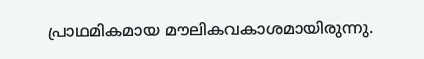പ്രാഥമികമായ മൗലികവകാശമായിരുന്നു.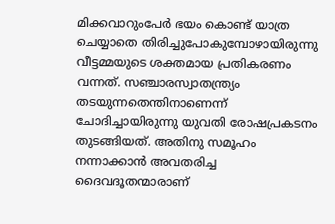മിക്കവാറുംപേര്‍ ഭയം കൊണ്ട് യാത്ര ചെയ്യാതെ തിരിച്ചുപോകുമ്പോഴായിരുന്നു വീട്ടമ്മയുടെ ശക്തമായ പ്രതികരണം വന്നത്. സഞ്ചാരസ്വാതന്ത്ര്യം തടയുന്നതെന്തിനാണെന്ന് ചോദിച്ചായിരുന്നു യുവതി രോഷപ്രകടനം തുടങ്ങിയത്. അതിനു സമൂഹം നന്നാക്കാന്‍ അവതരിച്ച ദൈവദൂതന്മാരാണ്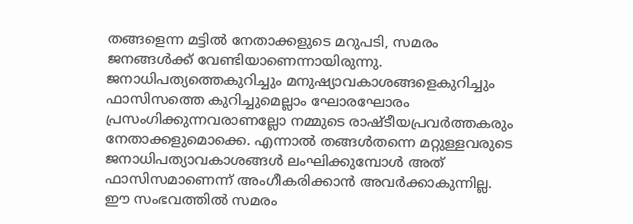തങ്ങളെന്ന മട്ടില്‍ നേതാക്കളുടെ മറുപടി, സമരം ജനങ്ങള്‍ക്ക് വേണ്ടിയാണെന്നായിരുന്നു.
ജനാധിപത്യത്തെകുറിച്ചും മനുഷ്യാവകാശങ്ങളെകുറിച്ചും ഫാസിസത്തെ കുറിച്ചുമെല്ലാം ഘോരഘോരം പ്രസംഗിക്കുന്നവരാണല്ലോ നമ്മുടെ രാഷ്ടീയപ്രവര്‍ത്തകരും നേതാക്കളുമൊക്കെ. എന്നാല്‍ തങ്ങള്‍തന്നെ മറ്റുള്ളവരുടെ ജനാധിപത്യാവകാശങ്ങള്‍ ലംഘിക്കുമ്പോള്‍ അത് ഫാസിസമാണെന്ന് അംഗീകരിക്കാന്‍ അവര്‍ക്കാകുന്നില്ല. ഈ സംഭവത്തില്‍ സമരം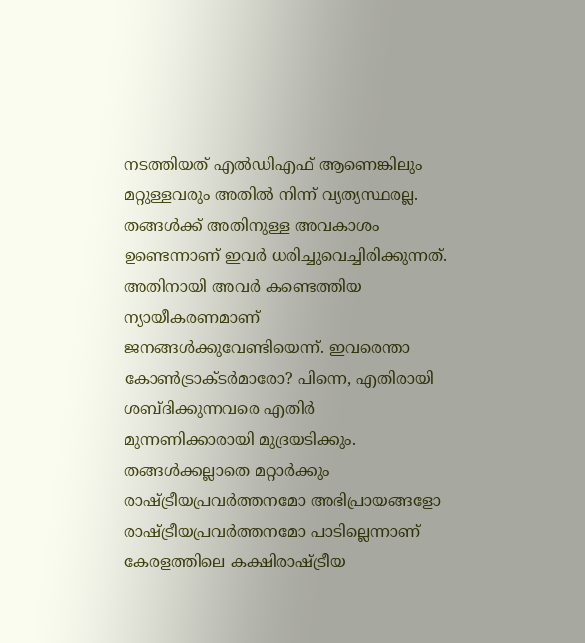നടത്തിയത് എല്‍ഡിഎഫ് ആണെങ്കിലും മറ്റുള്ളവരും അതില്‍ നിന്ന് വ്യത്യസ്ഥരല്ല. തങ്ങള്‍ക്ക് അതിനുള്ള അവകാശം ഉണ്ടെന്നാണ് ഇവര്‍ ധരിച്ചുവെച്ചിരിക്കുന്നത്. അതിനായി അവര്‍ കണ്ടെത്തിയ ന്യായീകരണമാണ് ജനങ്ങള്‍ക്കുവേണ്ടിയെന്ന്. ഇവരെന്താ കോണ്‍ട്രാക്ടര്‍മാരോ? പിന്നെ, എതിരായി ശബ്ദിക്കുന്നവരെ എതിര്‍ മുന്നണിക്കാരായി മുദ്രയടിക്കും. തങ്ങള്‍ക്കല്ലാതെ മറ്റാര്‍ക്കും രാഷ്ട്രീയപ്രവര്‍ത്തനമോ അഭിപ്രായങ്ങളോ രാഷ്ട്രീയപ്രവര്‍ത്തനമോ പാടില്ലെന്നാണ് കേരളത്തിലെ കക്ഷിരാഷ്ട്രീയ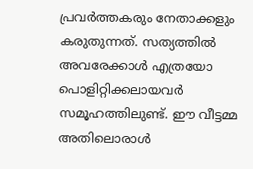പ്രവര്‍ത്തകരും നേതാക്കളും കരുതുന്നത്. സത്യത്തില്‍ അവരേക്കാള്‍ എത്രയോ പൊളിറ്റിക്കലായവര്‍ സമൂഹത്തിലുണ്ട്. ഈ വീട്ടമ്മ അതിലൊരാള്‍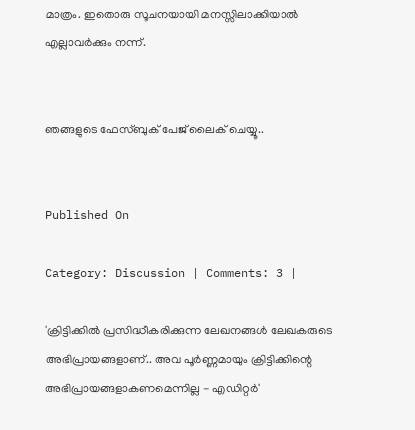മാത്രം. ഇതൊരു സൂചനയായി മനസ്സിലാക്കിയാല്‍ എല്ലാവര്‍ക്കും നന്ന്.


ഞങ്ങളുടെ ഫേസ്ബുക് പേജ് ലൈക് ചെയ്യൂ..


Published On

Category: Discussion | Comments: 3 |

'ക്രിട്ടിക്കില്‍ പ്രസിദ്ധീകരിക്കുന്ന ലേഖനങ്ങള്‍ ലേഖകരുടെ അഭിപ്രായങ്ങളാണ്.. അവ പൂര്‍ണ്ണമായും ക്രിട്ടിക്കിന്റെ അഭിപ്രായങ്ങളാകണമെന്നില്ല - എഡിറ്റര്‍'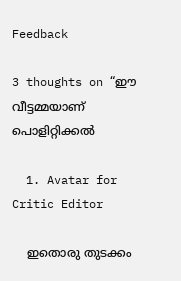Feedback

3 thoughts on “ഈ വീട്ടമ്മയാണ് പൊളിറ്റിക്കല്‍

  1. Avatar for Critic Editor

    ഇതൊരു തുടക്കം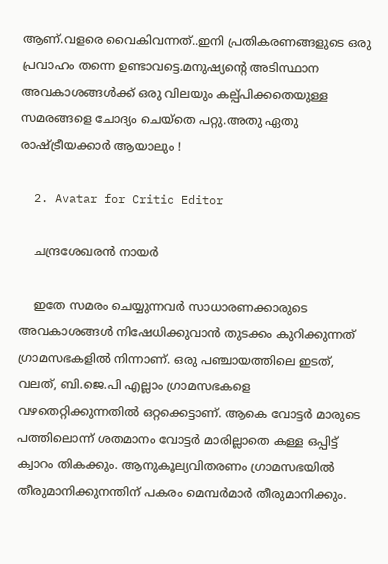ആണ്.വളരെ വൈകിവന്നത്..ഇനി പ്രതികരണങ്ങളുടെ ഒരു പ്രവാഹം തന്നെ ഉണ്ടാവട്ടെ.മനുഷ്യന്‍റെ അടിസ്ഥാന അവകാശങ്ങള്‍ക്ക് ഒരു വിലയും കല്പ്പിക്കതെയുള്ള സമരങ്ങളെ ചോദ്യം ചെയ്തെ പറ്റു.അതു ഏതു രാഷ്ട്രീയക്കാര്‍ ആയാലും !

  2. Avatar for Critic Editor

    ചന്ദ്രശേഖരന്‍ നായര്‍

    ഇതേ സമരം ചെയ്യുന്നവര്‍ സാധാരണക്കാരുടെ അവകാശങ്ങള്‍ നിഷേധിക്കുവാന്‍ തുടക്കം കുറിക്കുന്നത് ഗ്രാമസഭകളില്‍ നിന്നാണ്. ഒരു പഞ്ചായത്തിലെ ഇടത്, വലത്, ബി.ജെ.പി എല്ലാം ഗ്രാമസഭകളെ വഴതെറ്റിക്കുന്നതില്‍ ഒറ്റക്കെട്ടാണ്. ആകെ വോട്ടര്‍ മാരുടെ പത്തിലൊന്ന് ശതമാനം വോട്ടര്‍ മാരില്ലാതെ കള്ള ഒപ്പിട്ട് ക്വാറം തികക്കും. ആനുകൂല്യവിതരണം ഗ്രാമസഭയില്‍ തീരുമാനിക്കുനന്തിന് പകരം മെമ്പര്‍മാര്‍ തീരുമാനിക്കും.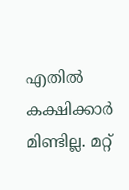എതില്‍ കക്ഷിക്കാര്‍ മിണ്ടില്ല. മറ്റ്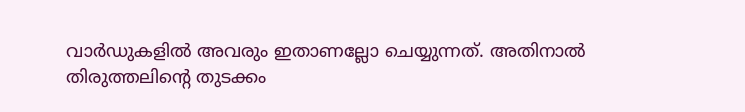വാര്‍ഡുകളില്‍ അവരും ഇതാണല്ലോ ചെയ്യുന്നത്. അതിനാല്‍ തിരുത്തലിന്റെ തുടക്കം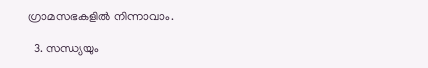ഗ്രാമസഭകളില്‍ നിന്നാവാം.

  3. സന്ധ്യയും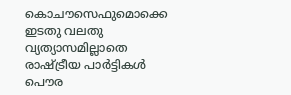കൊചൗസെഫുമൊക്കെ ഇടതു വലതു വ്യത്യാസമില്ലാതെ രാഷ്ട്രീയ പാര്‍ട്ടികള്‍ പൌര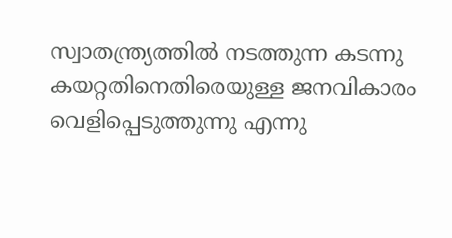സ്വാതന്ത്ര്യത്തില്‍ നടത്തുന്ന കടന്നു കയറ്റതിനെതിരെയുള്ള ജനവികാരം വെളിപ്പെടുത്തുന്നു എന്നു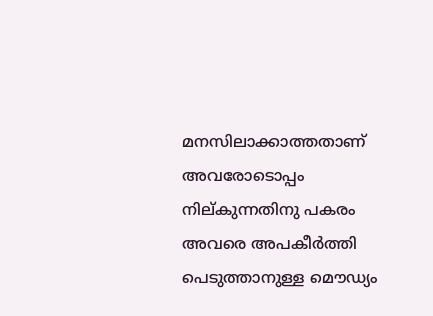മനസിലാക്കാത്തതാണ് അവരോടൊപ്പം നില്കുന്നതിനു പകരം അവരെ അപകീര്‍ത്തി പെടുത്താനുള്ള മൌഡ്യം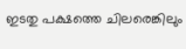ഇടതു പക്ഷത്തെ ചിലരെങ്കിലും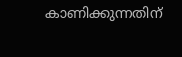കാണിക്കുന്നതിന്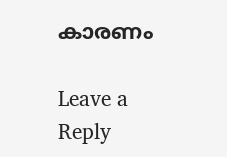കാരണം

Leave a Reply